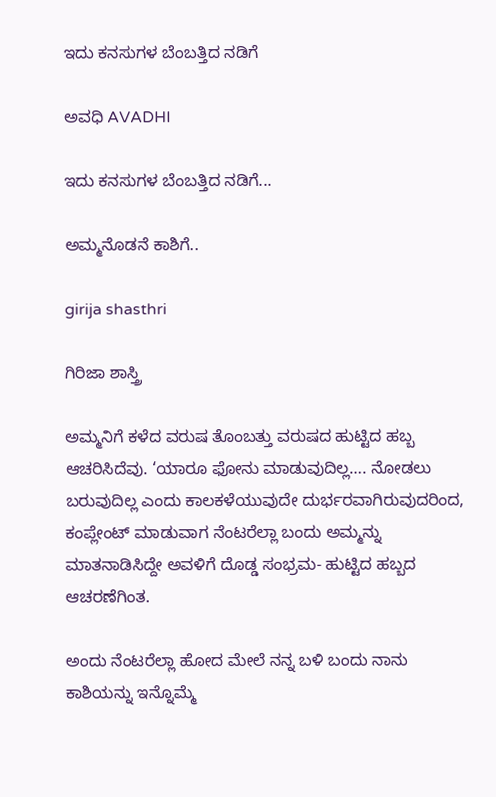ಇದು ಕನಸುಗಳ ಬೆಂಬತ್ತಿದ ನಡಿಗೆ‍

ಅವಧಿ AVADHI

ಇದು ಕನಸುಗಳ ಬೆಂಬತ್ತಿದ ನಡಿಗೆ...

ಅಮ್ಮನೊಡನೆ ಕಾಶಿಗೆ..

girija shasthri

ಗಿರಿಜಾ ಶಾಸ್ತ್ರಿ

ಅಮ್ಮನಿಗೆ ಕಳೆದ ವರುಷ ತೊಂಬತ್ತು ವರುಷದ ಹುಟ್ಟಿದ ಹಬ್ಬ ಆಚರಿಸಿದೆವು. ‘ಯಾರೂ ಫೋನು ಮಾಡುವುದಿಲ್ಲ…. ನೋಡಲು ಬರುವುದಿಲ್ಲ ಎಂದು ಕಾಲಕಳೆಯುವುದೇ ದುರ್ಭರವಾಗಿರುವುದರಿಂದ, ಕಂಪ್ಲೇಂಟ್ ಮಾಡುವಾಗ ನೆಂಟರೆಲ್ಲಾ ಬಂದು ಅಮ್ಮನ್ನು ಮಾತನಾಡಿಸಿದ್ದೇ ಅವಳಿಗೆ ದೊಡ್ಡ ಸಂಭ್ರಮ- ಹುಟ್ಟಿದ ಹಬ್ಬದ ಆಚರಣೆಗಿಂತ.

ಅಂದು ನೆಂಟರೆಲ್ಲಾ ಹೋದ ಮೇಲೆ ನನ್ನ ಬಳಿ ಬಂದು ನಾನು ಕಾಶಿಯನ್ನು ಇನ್ನೊಮ್ಮೆ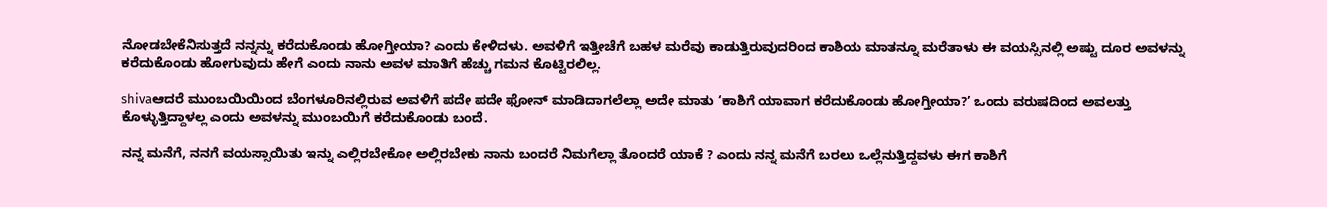ನೋಡಬೇಕೆನಿಸುತ್ತದೆ ನನ್ನನ್ನು ಕರೆದುಕೊಂಡು ಹೋಗ್ತೀಯಾ? ಎಂದು ಕೇಳಿದಳು. ಅವಳಿಗೆ ಇತ್ತೀಚೆಗೆ ಬಹಳ ಮರೆವು ಕಾಡುತ್ತಿರುವುದರಿಂದ ಕಾಶಿಯ ಮಾತನ್ನೂ ಮರೆತಾಳು ಈ ವಯಸ್ಸಿನಲ್ಲಿ ಅಷ್ಟು ದೂರ ಅವಳನ್ನು ಕರೆದುಕೊಂಡು ಹೋಗುವುದು ಹೇಗೆ ಎಂದು ನಾನು ಅವಳ ಮಾತಿಗೆ ಹೆಚ್ಚು ಗಮನ ಕೊಟ್ಟಿರಲಿಲ್ಲ.

shivaಆದರೆ ಮುಂಬಯಿಯಿಂದ ಬೆಂಗಳೂರಿನಲ್ಲಿರುವ ಅವಳಿಗೆ ಪದೇ ಪದೇ ಫೋನ್ ಮಾಡಿದಾಗಲೆಲ್ಲಾ ಅದೇ ಮಾತು ‘ಕಾಶಿಗೆ ಯಾವಾಗ ಕರೆದುಕೊಂಡು ಹೋಗ್ತೀಯಾ?’ ಒಂದು ವರುಷದಿಂದ ಅವಲತ್ತು ಕೊಳ್ಳುತ್ತಿದ್ದಾಳಲ್ಲ ಎಂದು ಅವಳನ್ನು ಮುಂಬಯಿಗೆ ಕರೆದುಕೊಂಡು ಬಂದೆ.

ನನ್ನ ಮನೆಗೆ, ನನಗೆ ವಯಸ್ಸಾಯಿತು ಇನ್ನು ಎಲ್ಲಿರಬೇಕೋ ಅಲ್ಲಿರಬೇಕು ನಾನು ಬಂದರೆ ನಿಮಗೆಲ್ಲಾ ತೊಂದರೆ ಯಾಕೆ ? ಎಂದು ನನ್ನ ಮನೆಗೆ ಬರಲು ಒಲ್ಲೆನುತ್ತಿದ್ದವಳು ಈಗ ಕಾಶಿಗೆ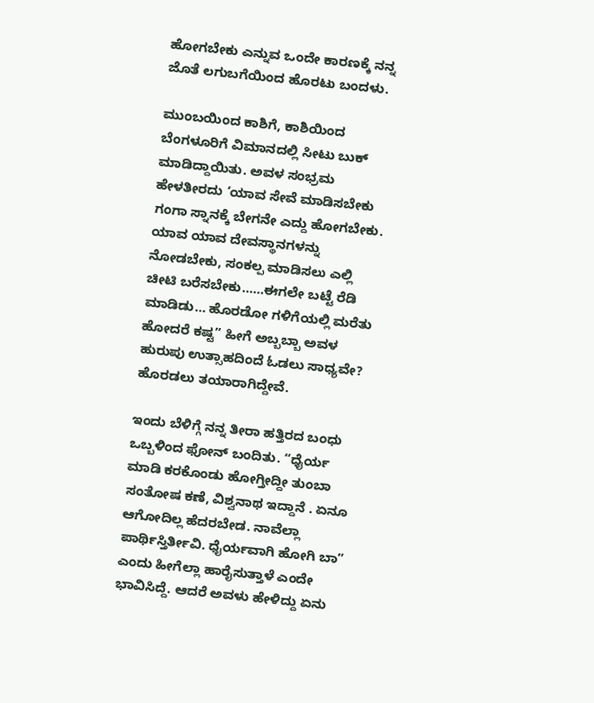ಹೋಗಬೇಕು ಎನ್ನುವ ಒಂದೇ ಕಾರಣಕ್ಕೆ ನನ್ನ ಜೊತೆ ಲಗುಬಗೆಯಿಂದ ಹೊರಟು ಬಂದಳು.

ಮುಂಬಯಿಂದ ಕಾಶಿಗೆ, ಕಾಶಿಯಿಂದ ಬೆಂಗಳೂರಿಗೆ ವಿಮಾನದಲ್ಲಿ ಸೀಟು ಬುಕ್ ಮಾಡಿದ್ದಾಯಿತು. ಅವಳ ಸಂಭ್ರಮ ಹೇಳತೀರದು ‘ಯಾವ ಸೇವೆ ಮಾಡಿಸಬೇಕು ಗಂಗಾ ಸ್ನಾನಕ್ಕೆ ಬೇಗನೇ ಎದ್ದು ಹೋಗಬೇಕು. ಯಾವ ಯಾವ ದೇವಸ್ಥಾನಗಳನ್ನು ನೋಡಬೇಕು, ಸಂಕಲ್ಪ ಮಾಡಿಸಲು ಎಲ್ಲಿ ಚೀಟಿ ಬರೆಸಬೇಕು……ಈಗಲೇ ಬಟ್ಟೆ ರೆಡಿ ಮಾಡಿಡು… ಹೊರಡೋ ಗಳಿಗೆಯಲ್ಲಿ ಮರೆತು ಹೋದರೆ ಕಷ್ಟ” ಹೀಗೆ ಅಬ್ಬಬ್ಬಾ ಅವಳ ಹುರುಪು ಉತ್ಸಾಹದಿಂದೆ ಓಡಲು ಸಾಧ್ಯವೇ? ಹೊರಡಲು ತಯಾರಾಗಿದ್ದೇವೆ.

ಇಂದು ಬೆಳಿಗ್ಗೆ ನನ್ನ ತೀರಾ ಹತ್ತಿರದ ಬಂಧು ಒಬ್ಬಳಿಂದ ಫೋನ್ ಬಂದಿತು. “ಧೈರ್ಯ ಮಾಡಿ ಕರಕೊಂಡು ಹೋಗ್ತೀದ್ದೀ ತುಂಬಾ ಸಂತೋಷ ಕಣೆ, ವಿಶ್ವನಾಥ ಇದ್ದಾನೆ . ಏನೂ ಆಗೋದಿಲ್ಲ ಹೆದರಬೇಡ. ನಾವೆಲ್ಲಾ ಪಾರ್ಥಿಸ್ತಿರ್ತೀವಿ. ಧೈರ್ಯವಾಗಿ ಹೋಗಿ ಬಾ” ಎಂದು ಹೀಗೆಲ್ಲಾ ಹಾರೈಸುತ್ತಾಳೆ ಎಂದೇ ಭಾವಿಸಿದ್ದೆ. ಆದರೆ ಅವಳು ಹೇಳಿದ್ದು ಏನು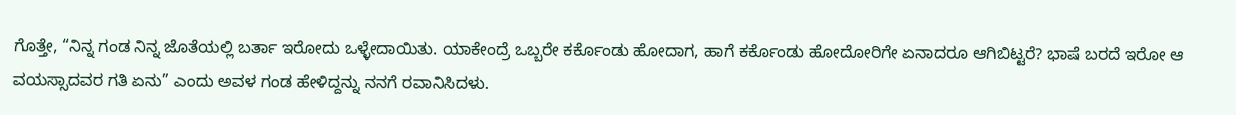ಗೊತ್ತೇ, “ನಿನ್ನ ಗಂಡ ನಿನ್ನ ಜೊತೆಯಲ್ಲಿ ಬರ್ತಾ ಇರೋದು ಒಳ್ಳೇದಾಯಿತು. ಯಾಕೇಂದ್ರೆ ಒಬ್ಬರೇ ಕರ್ಕೊಂಡು ಹೋದಾಗ, ಹಾಗೆ ಕರ್ಕೊಂಡು ಹೋದೋರಿಗೇ ಏನಾದರೂ ಆಗಿಬಿಟ್ಟರೆ? ಭಾಷೆ ಬರದೆ ಇರೋ ಆ ವಯಸ್ಸಾದವರ ಗತಿ ಏನು” ಎಂದು ಅವಳ ಗಂಡ ಹೇಳಿದ್ದನ್ನು ನನಗೆ ರವಾನಿಸಿದಳು.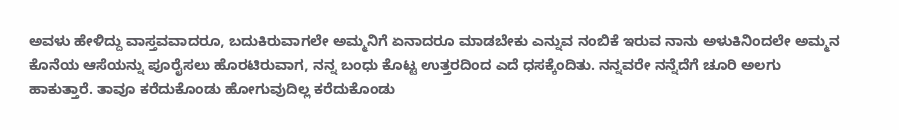ಅವಳು ಹೇಳಿದ್ದು ವಾಸ್ತವವಾದರೂ, ಬದುಕಿರುವಾಗಲೇ ಅಮ್ಮನಿಗೆ ಏನಾದರೂ ಮಾಡಬೇಕು ಎನ್ನುವ ನಂಬಿಕೆ ಇರುವ ನಾನು ಅಳುಕಿನಿಂದಲೇ ಅಮ್ಮನ ಕೊನೆಯ ಆಸೆಯನ್ನು ಪೂರೈಸಲು ಹೊರಟಿರುವಾಗ, ನನ್ನ ಬಂಧು ಕೊಟ್ಟ ಉತ್ತರದಿಂದ ಎದೆ ಧಸಕ್ಕೆಂದಿತು. ನನ್ನವರೇ ನನ್ನೆದೆಗೆ ಚೂರಿ ಅಲಗು ಹಾಕುತ್ತಾರೆ. ತಾವೂ ಕರೆದುಕೊಂಡು ಹೋಗುವುದಿಲ್ಲ ಕರೆದುಕೊಂಡು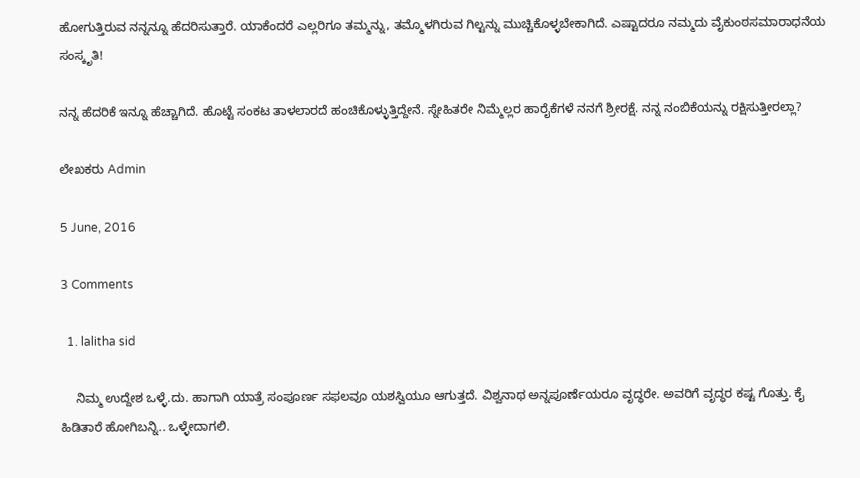ಹೋಗುತ್ತಿರುವ ನನ್ನನ್ನೂ ಹೆದರಿಸುತ್ತಾರೆ. ಯಾಕೆಂದರೆ ಎಲ್ಲರಿಗೂ ತಮ್ಮನ್ನು, ತಮ್ಮೊಳಗಿರುವ ಗಿಲ್ಟನ್ನು ಮುಚ್ಚಿಕೊಳ್ಳಬೇಕಾಗಿದೆ. ಎಷ್ಟಾದರೂ ನಮ್ಮದು ವೈಕುಂಠಸಮಾರಾಧನೆಯ ಸಂಸ್ಕೃತಿ!

ನನ್ನ ಹೆದರಿಕೆ ಇನ್ನೂ ಹೆಚ್ಚಾಗಿದೆ. ಹೊಟ್ಟೆ ಸಂಕಟ ತಾಳಲಾರದೆ ಹಂಚಿಕೊಳ್ಳುತ್ತಿದ್ದೇನೆ. ಸ್ನೇಹಿತರೇ ನಿಮ್ಮೆಲ್ಲರ ಹಾರೈಕೆಗಳೆ ನನಗೆ ಶ್ರೀರಕ್ಷೆ. ನನ್ನ ನಂಬಿಕೆಯನ್ನು ರಕ್ಷಿಸುತ್ತೀರಲ್ಲಾ?

ಲೇಖಕರು Admin

5 June, 2016

3 Comments

  1. lalitha sid

    ನಿಮ್ಮ ಉದ್ದೇಶ ಒಳ್ಳೆ.ದು. ಹಾಗಾಗಿ ಯಾತ್ರೆ ಸಂಪೂರ್ಣ ಸಫಲವೂ ಯಶಸ್ವಿಯೂ ಆಗುತ್ತದೆ. ವಿಶ್ವನಾಥ ಅನ್ನಪೂರ್ಣೆಯರೂ ವೃದ್ಧರೇ. ಅವರಿಗೆ ವೃದ್ಧರ ಕಷ್ಟ ಗೊತ್ತು. ಕೈ ಹಿಡಿತಾರೆ ಹೋಗಿಬನ್ನಿ.. ಒಳ್ಳೇದಾಗಲಿ.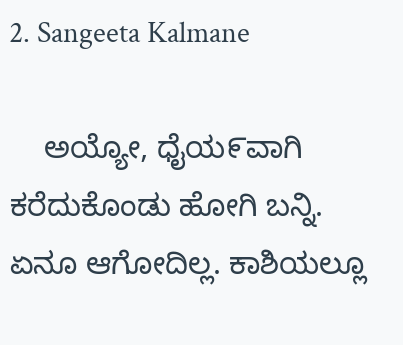2. Sangeeta Kalmane

    ಅಯ್ಯೋ, ಧೈಯ೯ವಾಗಿ ಕರೆದುಕೊಂಡು ಹೋಗಿ ಬನ್ನಿ. ಏನೂ ಆಗೋದಿಲ್ಲ. ಕಾಶಿಯಲ್ಲೂ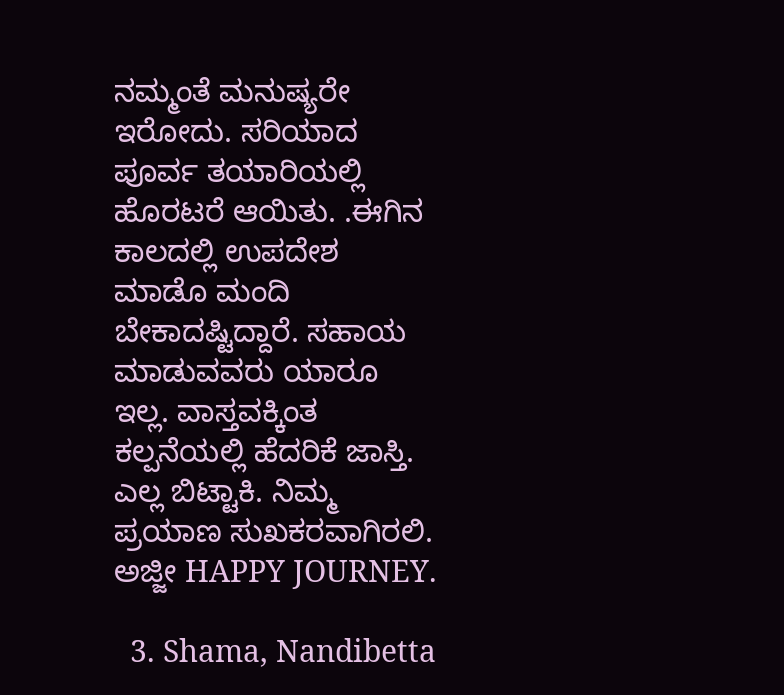ನಮ್ಮಂತೆ ಮನುಷ್ಯರೇ ಇರೋದು. ಸರಿಯಾದ ಪೂರ್ವ ತಯಾರಿಯಲ್ಲಿ ಹೊರಟರೆ ಆಯಿತು. .ಈಗಿನ ಕಾಲದಲ್ಲಿ ಉಪದೇಶ ಮಾಡೊ ಮಂದಿ ಬೇಕಾದಷ್ಟಿದ್ದಾರೆ. ಸಹಾಯ ಮಾಡುವವರು ಯಾರೂ ಇಲ್ಲ. ವಾಸ್ತವಕ್ಕಿಂತ ಕಲ್ಪನೆಯಲ್ಲಿ ಹೆದರಿಕೆ ಜಾಸ್ತಿ. ಎಲ್ಲ ಬಿಟ್ಟಾಕಿ. ನಿಮ್ಮ ಪ್ರಯಾಣ ಸುಖಕರವಾಗಿರಲಿ. ಅಜ್ಜೀ HAPPY JOURNEY.

  3. Shama, Nandibetta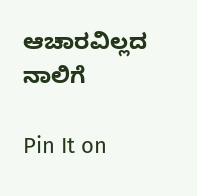ಆಚಾರವಿಲ್ಲದ ನಾಲಿಗೆ

Pin It on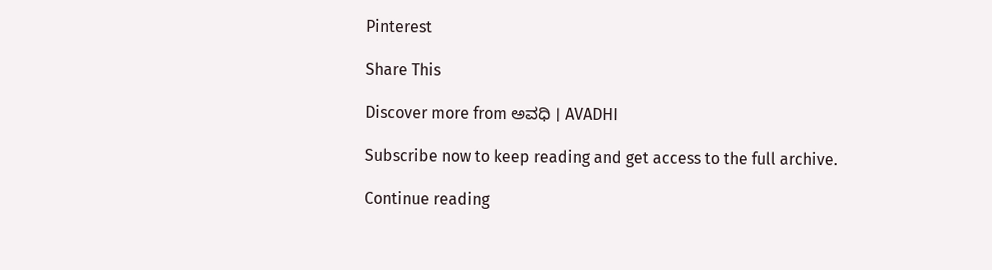Pinterest

Share This

Discover more from ಅವಧಿ । AVADHI

Subscribe now to keep reading and get access to the full archive.

Continue reading